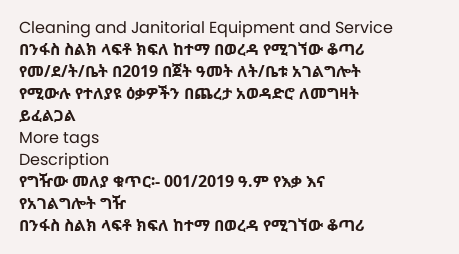Cleaning and Janitorial Equipment and Service
በንፋስ ስልክ ላፍቶ ክፍለ ከተማ በወረዳ የሚገኘው ቆጣሪ የመ/ደ/ት/ቤት በ2019 በጀት ዓመት ለት/ቤቱ አገልግሎት የሚውሉ የተለያዩ ዕቃዎችን በጨረታ አወዳድሮ ለመግዛት ይፈልጋል
More tags
Description
የግዥው መለያ ቁጥር፡- 001/2019 ዓ.ም የእቃ እና የአገልግሎት ግዥ
በንፋስ ስልክ ላፍቶ ክፍለ ከተማ በወረዳ የሚገኘው ቆጣሪ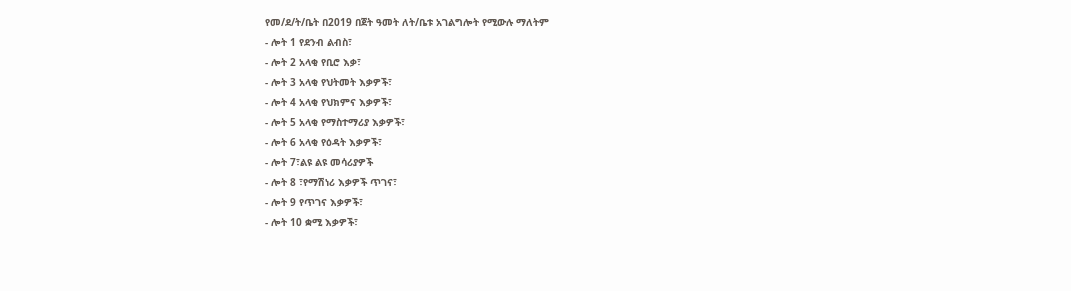የመ/ደ/ት/ቤት በ2019 በጀት ዓመት ለት/ቤቱ አገልግሎት የሚውሉ ማለትም
- ሎት 1 የደንብ ልብስ፣
- ሎት 2 አላቂ የቢሮ እቃ፣
- ሎት 3 አላቂ የህትመት እቃዎች፣
- ሎት 4 አላቂ የህክምና እቃዎች፣
- ሎት 5 አላቂ የማስተማሪያ እቃዎች፣
- ሎት 6 አላቂ የዕዳት እቃዎች፣
- ሎት 7፣ልዩ ልዩ መሳሪያዎች
- ሎት 8 ፣የማሽነሪ እቃዎች ጥገና፣
- ሎት 9 የጥገና እቃዎች፣
- ሎት 10 ቋሚ እቃዎች፣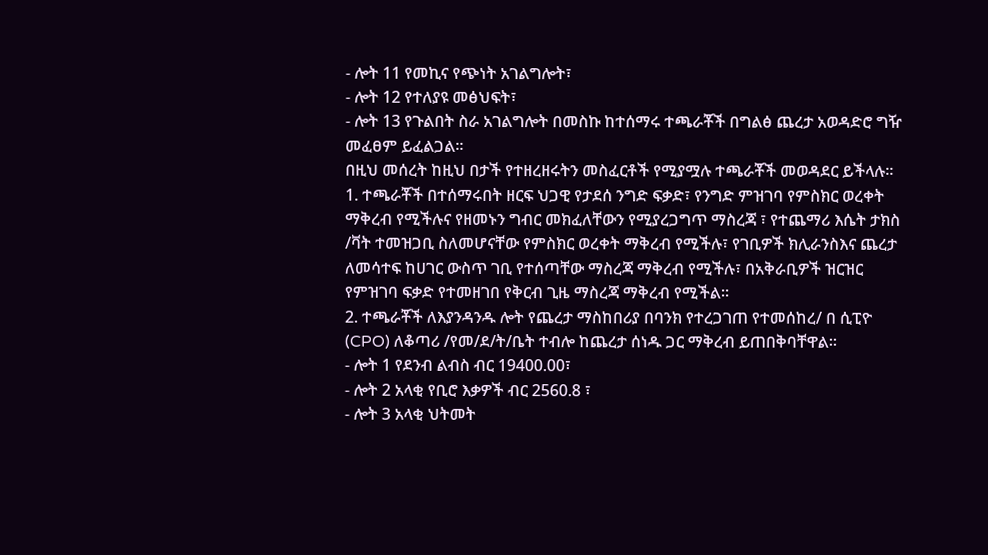- ሎት 11 የመኪና የጭነት አገልግሎት፣
- ሎት 12 የተለያዩ መፅህፍት፣
- ሎት 13 የጉልበት ስራ አገልግሎት በመስኩ ከተሰማሩ ተጫራቾች በግልፅ ጨረታ አወዳድሮ ግዥ መፈፀም ይፈልጋል።
በዚህ መሰረት ከዚህ በታች የተዘረዘሩትን መስፈርቶች የሚያሟሉ ተጫራቾች መወዳደር ይችላሉ።
1. ተጫራቾች በተሰማሩበት ዘርፍ ህጋዊ የታደሰ ንግድ ፍቃድ፣ የንግድ ምዝገባ የምስክር ወረቀት ማቅረብ የሚችሉና የዘመኑን ግብር መክፈለቸውን የሚያረጋግጥ ማስረጃ ፣ የተጨማሪ እሴት ታክስ /ቫት ተመዝጋቢ ስለመሆናቸው የምስክር ወረቀት ማቅረብ የሚችሉ፣ የገቢዎች ክሊራንስእና ጨረታ ለመሳተፍ ከሀገር ውስጥ ገቢ የተሰጣቸው ማስረጃ ማቅረብ የሚችሉ፣ በአቅራቢዎች ዝርዝር የምዝገባ ፍቃድ የተመዘገበ የቅርብ ጊዜ ማስረጃ ማቅረብ የሚችል።
2. ተጫራቾች ለእያንዳንዱ ሎት የጨረታ ማስከበሪያ በባንክ የተረጋገጠ የተመሰከረ/ በ ሲፒዮ (CPO) ለቆጣሪ /የመ/ደ/ት/ቤት ተብሎ ከጨረታ ሰነዱ ጋር ማቅረብ ይጠበቅባቸዋል።
- ሎት 1 የደንብ ልብስ ብር 19400.00፣
- ሎት 2 አላቂ የቢሮ እቃዎች ብር 2560.8 ፣
- ሎት 3 አላቂ ህትመት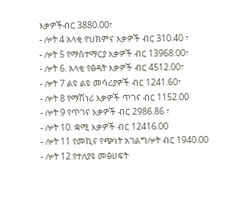እቃዎችብር 3880.00፣
- ሎት 4 አላቂ የህክምና እቃዎች ብር 310.40 ፣
- ሎት 5 የማስተማርያ እቃዎች ብር 13968.00፣
- ሎት 6. አላቂ የፅዳት እቃዎች ብር 4512.00፣
- ሎት 7 ልዩ ልዩ መሳሪያዎች ብር 1241.60፣
- ሎት 8 የማሽነሪ እቃዎች ጥገና ብር 1152.00
- ሎት 9 የጥገና እቃዎች ብር 2986.86 ፣
- ሎት 10. ቋሚ እቃዎች ብር 12416.00
- ሎት 11 የመኪና የጭነት አገልግሎት ብር 1940.00
- ሎት 12.የተለያዩ መፅሀፍት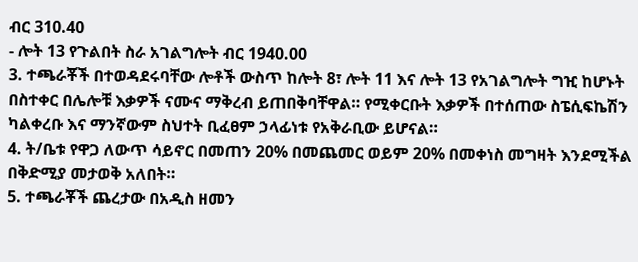ብር 310.40
- ሎት 13 የጉልበት ስራ አገልግሎት ብር 1940.00
3. ተጫራቾች በተወዳደሩባቸው ሎቶች ውስጥ ከሎት 8፣ ሎት 11 እና ሎት 13 የአገልግሎት ግዢ ከሆኑት በስተቀር በሌሎቹ እቃዎች ናሙና ማቅረብ ይጠበቅባቸዋል። የሚቀርቡት እቃዎች በተሰጠው ስፔሲፍኬሽን ካልቀረቡ እና ማንኛውም ስህተት ቢፈፀም ኃላፊነቱ የአቅራቢው ይሆናል።
4. ት/ቤቱ የዋጋ ለውጥ ሳይኖር በመጠን 20% በመጨመር ወይም 20% በመቀነስ መግዛት እንደሚችል በቅድሚያ መታወቅ አለበት።
5. ተጫራቾች ጨረታው በአዲስ ዘመን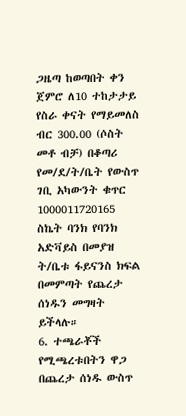ጋዜጣ ከወጣበት ቀን ጀምሮ ለ10 ተከታታይ የስራ ቀናት የማይመለስ ብር 300.00 (ሶስት መቶ ብቻ) በቆጣሪ የመ/ደ/ት/ቤት የውስጥ ገቢ አካውንት ቁጥር 1000011720165 ስኬት ባንክ የባንክ አድቫይስ በመያዝ ት/ቤቱ ፋይናንስ ክፍል በመምጣት የጨረታ ሰነዱን መግዛት ይችላሉ።
6. ተጫራቾች የሚጫረቱበትን ዋጋ በጨረታ ሰነዱ ውስጥ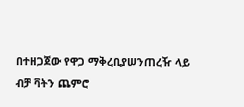በተዘጋጀው የዋጋ ማቅረቢያሠንጠረዥ ላይ ብቻ ቫትን ጨምሮ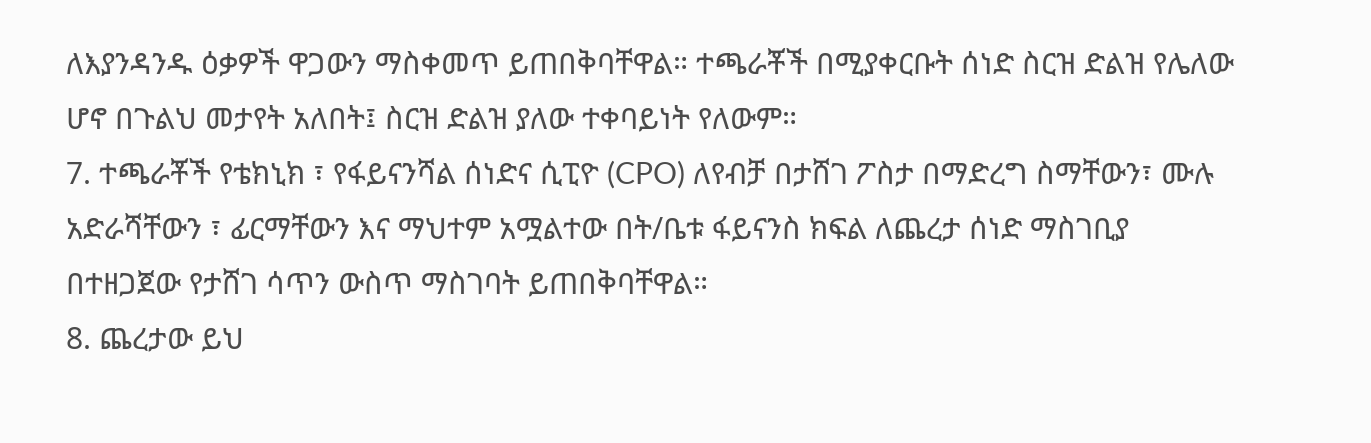ለእያንዳንዱ ዕቃዎች ዋጋውን ማስቀመጥ ይጠበቅባቸዋል። ተጫራቾች በሚያቀርቡት ሰነድ ስርዝ ድልዝ የሌለው ሆኖ በጉልህ መታየት አለበት፤ ስርዝ ድልዝ ያለው ተቀባይነት የለውም።
7. ተጫራቾች የቴክኒክ ፣ የፋይናንሻል ሰነድና ሲፒዮ (CPO) ለየብቻ በታሸገ ፖስታ በማድረግ ስማቸውን፣ ሙሉ አድራሻቸውን ፣ ፊርማቸውን እና ማህተም አሟልተው በት/ቤቱ ፋይናንስ ክፍል ለጨረታ ሰነድ ማስገቢያ በተዘጋጀው የታሸገ ሳጥን ውስጥ ማስገባት ይጠበቅባቸዋል።
8. ጨረታው ይህ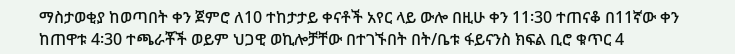ማስታወቂያ ከወጣበት ቀን ጀምሮ ለ10 ተከታታይ ቀናቶች አየር ላይ ውሎ በዚሁ ቀን 11፡30 ተጠናቆ በ11ኛው ቀን ከጠዋቱ 4፡30 ተጫራቾች ወይም ህጋዊ ወኪሎቻቸው በተገኙበት በት/ቤቱ ፋይናንስ ክፍል ቢሮ ቁጥር 4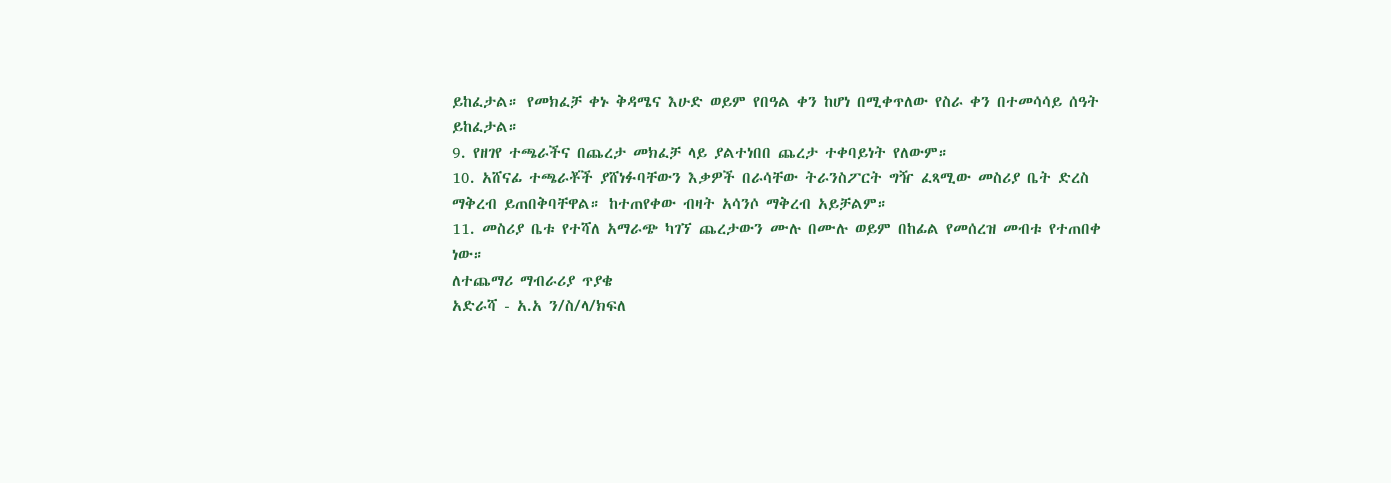ይከፈታል። የመክፈቻ ቀኑ ቅዳሜና እሁድ ወይም የበዓል ቀን ከሆነ በሚቀጥለው የስራ ቀን በተመሳሳይ ሰዓት ይከፈታል።
9. የዘገየ ተጫራችና በጨረታ መክፈቻ ላይ ያልተነበበ ጨረታ ተቀባይነት የለውም።
10. አሸናፊ ተጫራቾች ያሸነፉባቸውን እቃዎች በራሳቸው ትራንስፖርት ግዥ ፈጻሚው መስሪያ ቤት ድረስ ማቅረብ ይጠበቅባቸዋል። ከተጠየቀው ብዛት አሳንሶ ማቅረብ አይቻልም።
11. መስሪያ ቤቱ የተሻለ አማራጭ ካገኘ ጨረታውን ሙሉ በሙሉ ወይም በከፊል የመሰረዝ መብቱ የተጠበቀ ነው።
ለተጨማሪ ማብራሪያ ጥያቄ
አድራሻ - አ.አ ን/ስ/ላ/ክፍለ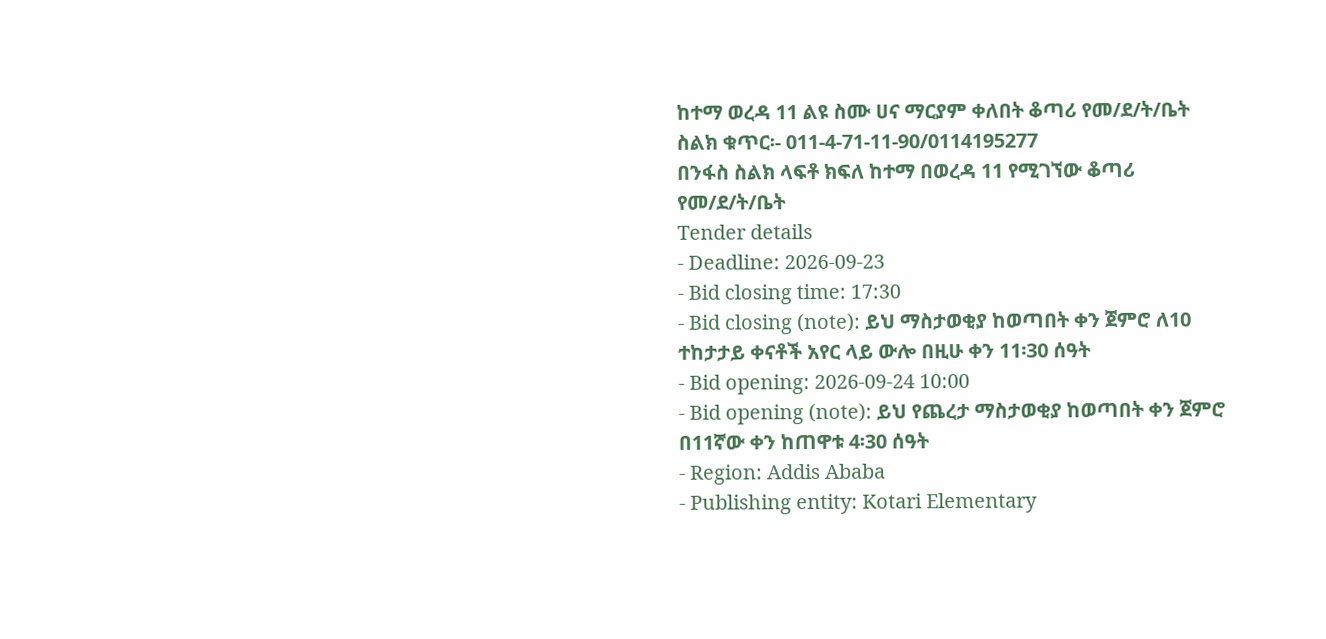ከተማ ወረዳ 11 ልዩ ስሙ ሀና ማርያም ቀለበት ቆጣሪ የመ/ደ/ት/ቤት
ስልክ ቁጥር፡- 011-4-71-11-90/0114195277
በንፋስ ስልክ ላፍቶ ክፍለ ከተማ በወረዳ 11 የሚገኘው ቆጣሪ የመ/ደ/ት/ቤት
Tender details
- Deadline: 2026-09-23
- Bid closing time: 17:30
- Bid closing (note): ይህ ማስታወቂያ ከወጣበት ቀን ጀምሮ ለ10 ተከታታይ ቀናቶች አየር ላይ ውሎ በዚሁ ቀን 11፡30 ሰዓት
- Bid opening: 2026-09-24 10:00
- Bid opening (note): ይህ የጨረታ ማስታወቂያ ከወጣበት ቀን ጀምሮ በ11ኛው ቀን ከጠዋቱ 4፡30 ሰዓት
- Region: Addis Ababa
- Publishing entity: Kotari Elementary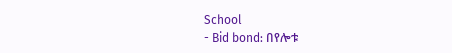School
- Bid bond: በየሎቱ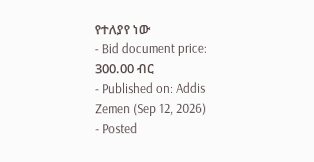የተለያየ ነው
- Bid document price: 300.00 ብር
- Published on: Addis Zemen (Sep 12, 2026)
- Posted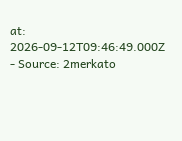at: 2026-09-12T09:46:49.000Z
- Source: 2merkato